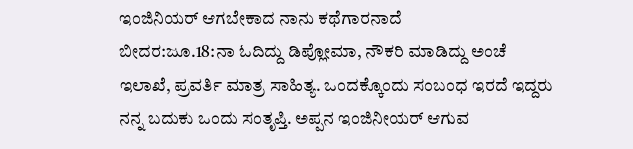ಇಂಜಿನಿಯರ್ ಆಗಬೇಕಾದ ನಾನು ಕಥೆಗಾರನಾದೆ
ಬೀದರ:ಜೂ.18:ನಾ ಓದಿದ್ದು ಡಿಪ್ಲೋಮಾ, ನೌಕರಿ ಮಾಡಿದ್ದು ಅಂಚೆ ಇಲಾಖೆ, ಪ್ರವರ್ತಿ ಮಾತ್ರ ಸಾಹಿತ್ಯ. ಒಂದಕ್ಕೊಂದು ಸಂಬಂಧ ಇರದೆ ಇದ್ದರು ನನ್ನ ಬದುಕು ಒಂದು ಸಂತೃಪ್ತಿ. ಅಪ್ಪನ ಇಂಜಿನೀಯರ್ ಆಗುವ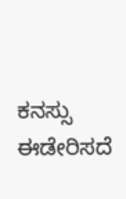ಕನಸ್ಸು ಈಡೇರಿಸದೆ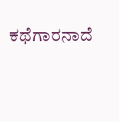ಕಥೆಗಾರನಾದೆ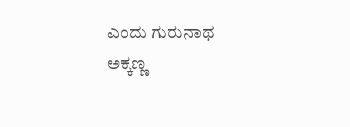ಎಂದು ಗುರುನಾಥ ಅಕ್ಕಣ್ಣ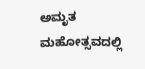ಅಮೃತ ಮಹೋತ್ಸವದಲ್ಲಿ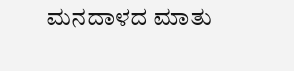ಮನದಾಳದ ಮಾತು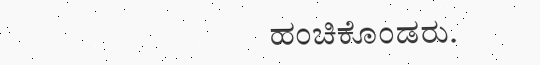ಹಂಚಿಕೊಂಡರು.